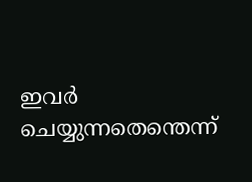ഇവർ ചെയ്യുന്നതെന്തെന്ന്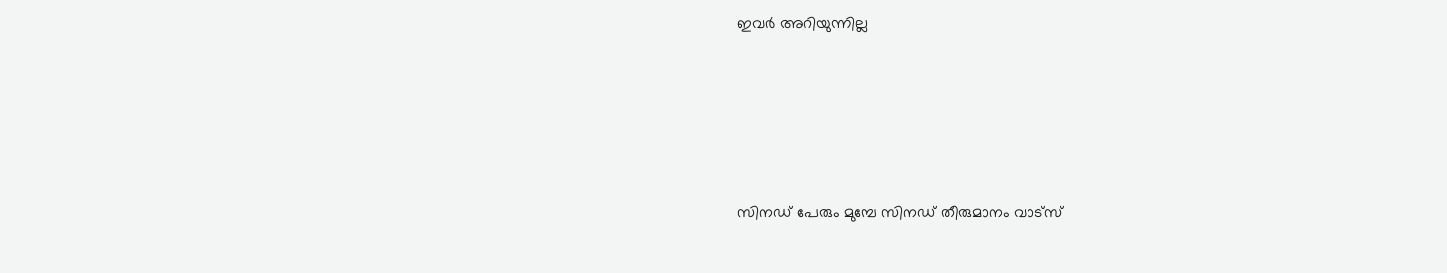ഇവർ അറിയുന്നില്ല






സിനഡ് പേരും മുമ്പേ സിനഡ് തീരുമാനം വാട്സ്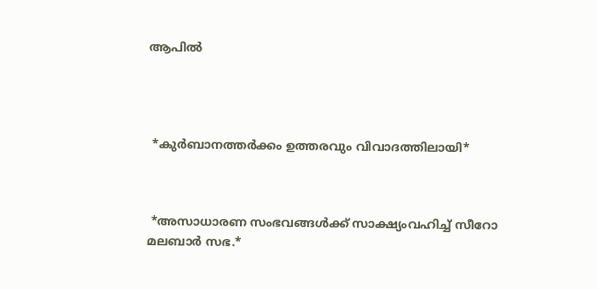ആപിൽ




 *കുർബാനത്തർക്കം ഉത്തരവും വിവാദത്തിലായി*



 *അസാധാരണ സംഭവങ്ങള്‍ക്ക് സാക്ഷ്യംവഹിച്ച് സീറോ മലബാര്‍ സഭ.*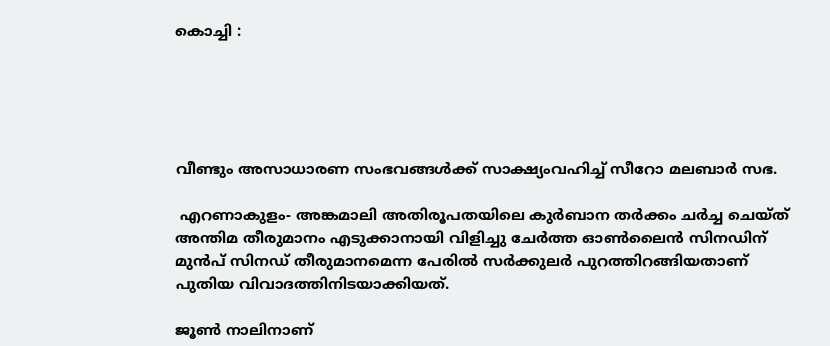കൊച്ചി :





വീണ്ടും അസാധാരണ സംഭവങ്ങള്‍ക്ക് സാക്ഷ്യംവഹിച്ച് സീറോ മലബാര്‍ സഭ.

 എറണാകുളം- അങ്കമാലി അതിരൂപതയിലെ കുര്‍ബാന തര്‍ക്കം ചര്‍ച്ച ചെയ്ത് അന്തിമ തീരുമാനം എടുക്കാനായി വിളിച്ചു ചേര്‍ത്ത ഓണ്‍ലൈന്‍ സിനഡിന് മുന്‍പ് സിനഡ് തീരുമാനമെന്ന പേരില്‍ സര്‍ക്കുലര്‍ പുറത്തിറങ്ങിയതാണ് പുതിയ വിവാദത്തിനിടയാക്കിയത്.

ജൂണ്‍ നാലിനാണ്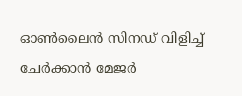ഓണ്‍ലൈന്‍ സിനഡ് വിളിച്ച് ചേര്‍ക്കാന്‍ മേജര്‍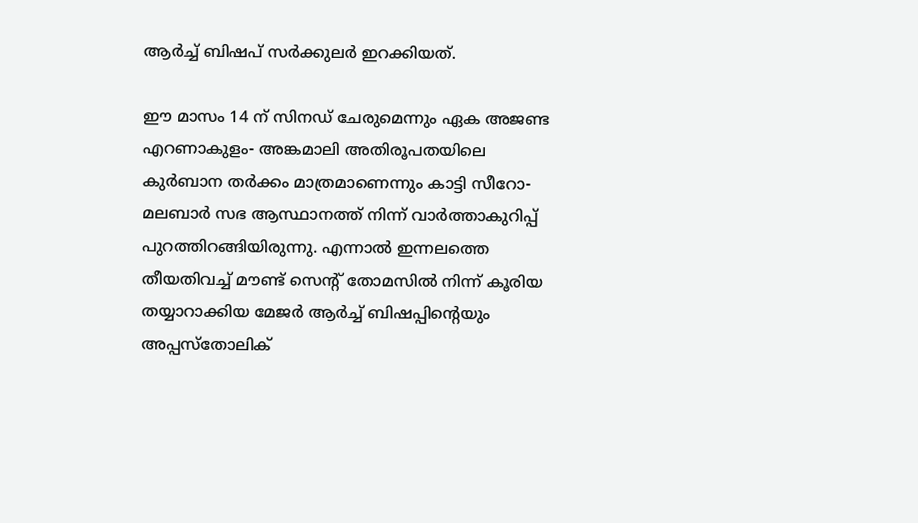ആര്‍ച്ച് ബിഷപ് സര്‍ക്കുലര്‍ ഇറക്കിയത്.

ഈ മാസം 14 ന് സിനഡ് ചേരുമെന്നും ഏക അജണ്ട എറണാകുളം- അങ്കമാലി അതിരൂപതയിലെ കുര്‍ബാന തര്‍ക്കം മാത്രമാണെന്നും കാട്ടി സീറോ- മലബാര്‍ സഭ ആസ്ഥാനത്ത് നിന്ന് വാര്‍ത്താകുറിപ്പ് പുറത്തിറങ്ങിയിരുന്നു. എന്നാല്‍ ഇന്നലത്തെ തീയതിവച്ച് മൗണ്ട് സെന്റ് തോമസില്‍ നിന്ന് കൂരിയ തയ്യാറാക്കിയ മേജര്‍ ആര്‍ച്ച് ബിഷപ്പിന്റെയും അപ്പസ്‌തോലിക്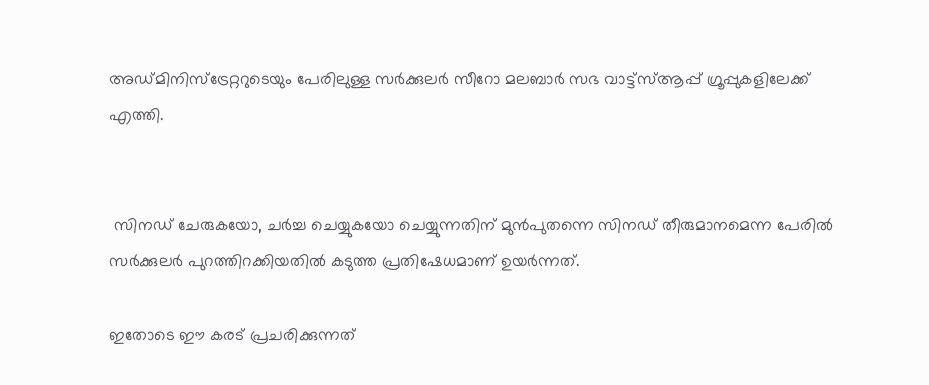അഡ്മിനിസ്‌ട്രേറ്ററുടെയും പേരിലുള്ള സര്‍ക്കുലര്‍ സീറോ മലബാര്‍ സഭ വാട്ട്‌സ്ആപ്പ് ഗ്രൂപ്പുകളിലേക്ക് എത്തി.


 സിനഡ് ചേരുകയോ, ചര്‍ച്ച ചെയ്യുകയോ ചെയ്യുന്നതിന് മുന്‍പുതന്നെ സിനഡ് തീരുമാനമെന്ന പേരില്‍ സര്‍ക്കുലര്‍ പുറത്തിറക്കിയതില്‍ കടുത്ത പ്രതിഷേധമാണ് ഉയര്‍ന്നത്.

ഇതോടെ ഈ കരട് പ്രചരിക്കുന്നത്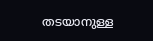തടയാനുള്ള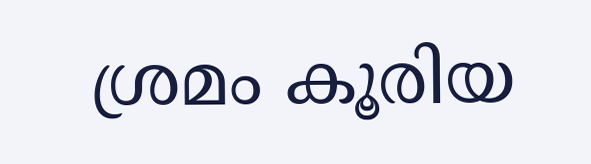ശ്രമം കൂരിയ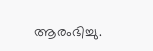ആരംഭിച്ചു.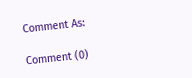Comment As:

Comment (0)